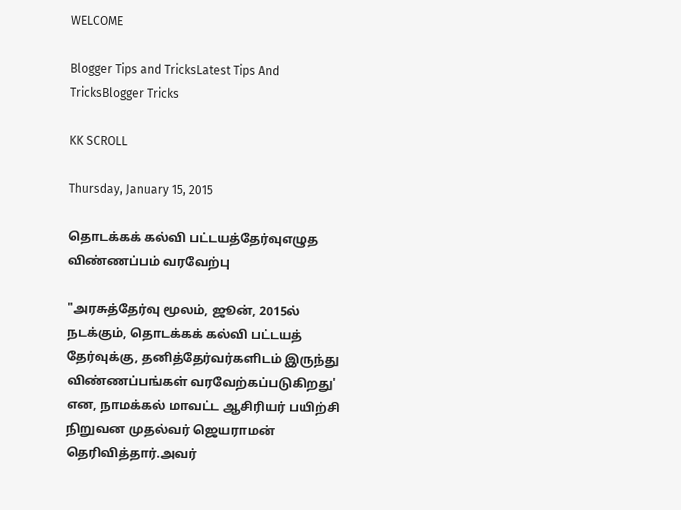WELCOME

Blogger Tips and TricksLatest Tips And TricksBlogger Tricks

KK SCROLL

Thursday, January 15, 2015

தொடக்கக் கல்வி பட்டயத்தேர்வுஎழுத விண்ணப்பம் வரவேற்பு

"அரசுத்தேர்வு மூலம், ஜூன், 2015ல் நடக்கும், தொடக்கக் கல்வி பட்டயத் தேர்வுக்கு, தனித்தேர்வர்களிடம் இருந்து விண்ணப்பங்கள் வரவேற்கப்படுகிறது' என, நாமக்கல் மாவட்ட ஆசிரியர் பயிற்சி நிறுவன முதல்வர் ஜெயராமன் தெரிவித்தார்.அவர்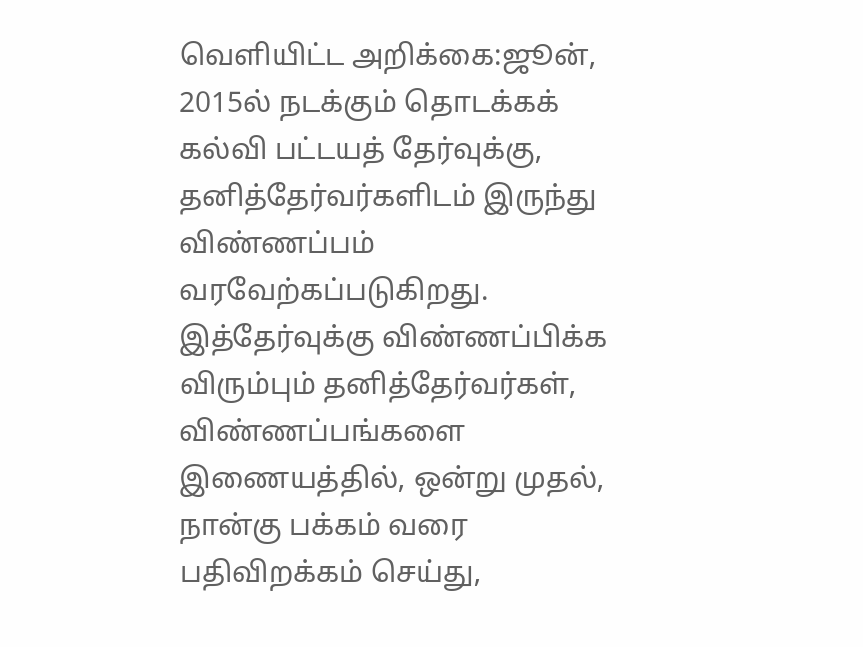வெளியிட்ட அறிக்கை:ஜூன், 2015ல் நடக்கும் தொடக்கக் கல்வி பட்டயத் தேர்வுக்கு, தனித்தேர்வர்களிடம் இருந்து விண்ணப்பம் வரவேற்கப்படுகிறது. இத்தேர்வுக்கு விண்ணப்பிக்க விரும்பும் தனித்தேர்வர்கள், விண்ணப்பங்களை இணையத்தில், ஒன்று முதல், நான்கு பக்கம் வரை பதிவிறக்கம் செய்து,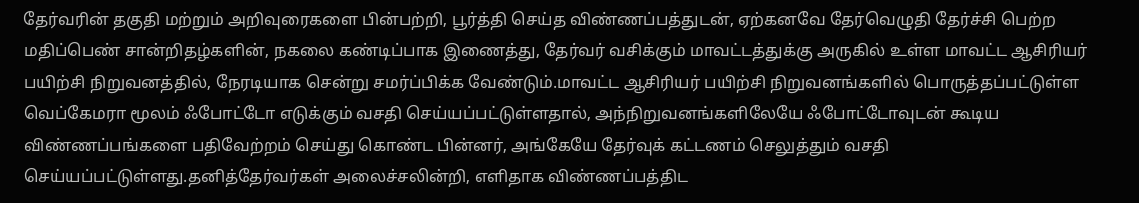தேர்வரின் தகுதி மற்றும் அறிவுரைகளை பின்பற்றி, பூர்த்தி செய்த விண்ணப்பத்துடன், ஏற்கனவே தேர்வெழுதி தேர்ச்சி பெற்ற மதிப்பெண் சான்றிதழ்களின், நகலை கண்டிப்பாக இணைத்து, தேர்வர் வசிக்கும் மாவட்டத்துக்கு அருகில் உள்ள மாவட்ட ஆசிரியர் பயிற்சி நிறுவனத்தில், நேரடியாக சென்று சமர்ப்பிக்க வேண்டும்.மாவட்ட ஆசிரியர் பயிற்சி நிறுவனங்களில் பொருத்தப்பட்டுள்ள வெப்கேமரா மூலம் ஃபோட்டோ எடுக்கும் வசதி செய்யப்பட்டுள்ளதால், அந்நிறுவனங்களிலேயே ஃபோட்டோவுடன் கூடிய விண்ணப்பங்களை பதிவேற்றம் செய்து கொண்ட பின்னர், அங்கேயே தேர்வுக் கட்டணம் செலுத்தும் வசதி செய்யப்பட்டுள்ளது.தனித்தேர்வர்கள் அலைச்சலின்றி, எளிதாக விண்ணப்பத்திட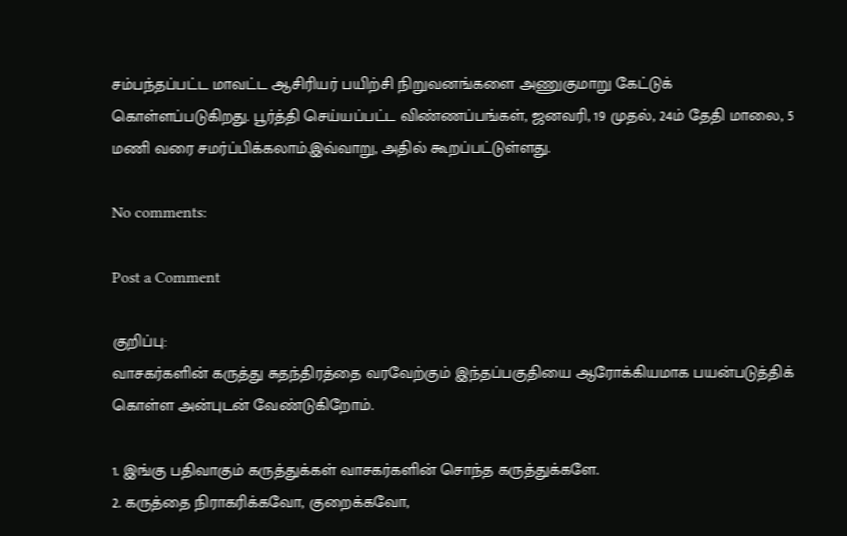சம்பந்தப்பட்ட மாவட்ட ஆசிரியர் பயிற்சி நிறுவனங்களை அணுகுமாறு கேட்டுக் கொள்ளப்படுகிறது. பூர்த்தி செய்யப்பட்ட விண்ணப்பங்கள், ஜனவரி, 19 முதல், 24ம் தேதி மாலை, 5 மணி வரை சமர்ப்பிக்கலாம்.இவ்வாறு, அதில் கூறப்பட்டுள்ளது.

No comments:

Post a Comment

குறிப்பு:
வாசகர்களின் கருத்து சுதந்திரத்தை வரவேற்கும் இந்தப்பகுதியை ஆரோக்கியமாக பயன்படுத்திக் கொள்ள அன்புடன் வேண்டுகிறோம்.

1. இங்கு பதிவாகும் கருத்துக்கள் வாசகர்களின் சொந்த கருத்துக்களே.
2. கருத்தை நிராகரிக்கவோ, குறைக்கவோ,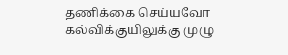தணிக்கை செய்யவோ கல்விக்குயிலுக்கு முழு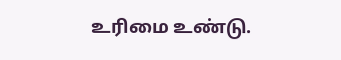உரிமை உண்டு.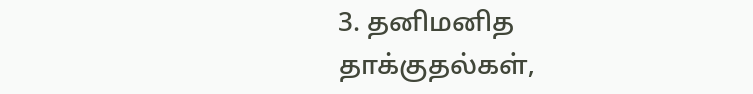3. தனிமனித தாக்குதல்கள்,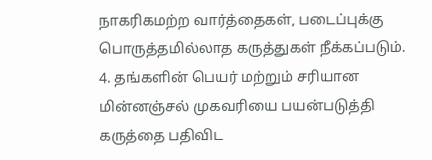நாகரிகமற்ற வார்த்தைகள், படைப்புக்கு பொருத்தமில்லாத கருத்துகள் நீக்கப்படும்.
4. தங்களின் பெயர் மற்றும் சரியான மின்னஞ்சல் முகவரியை பயன்படுத்தி கருத்தை பதிவிட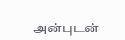அன்புடன்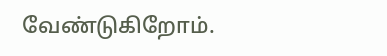வேண்டுகிறோம்.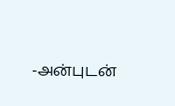-அன்புடன்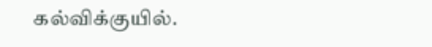கல்விக்குயில்.